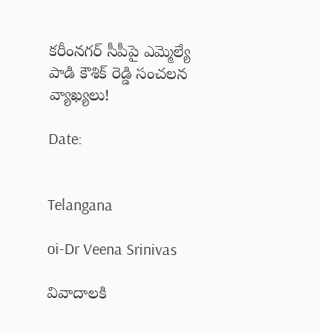కరీంనగర్ సీపీపై ఎమ్మెల్యే పాడి కౌశిక్ రెడ్డి సంచలన వ్యాఖ్యలు!

Date:


Telangana

oi-Dr Veena Srinivas

వివాదాలకి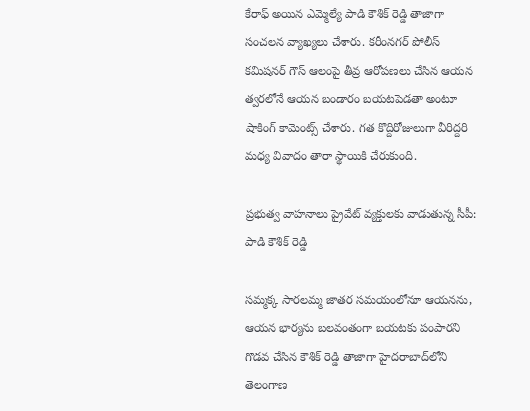కేరాఫ్ అయిన ఎమ్మెల్యే పాడి కౌశిక్ రెడ్డి తాజాగా సంచలన వ్యాఖ్యలు చేశారు. కరీంనగర్ పోలీస్ కమిషనర్ గౌస్ ఆలంపై తీవ్ర ఆరోపణలు చేసిన ఆయన త్వరలోనే ఆయన బండారం బయటపెడతా అంటూ షాకింగ్ కామెంట్స్ చేశారు. గత కొద్దిరోజులుగా వీరిద్దరి మధ్య వివాదం తారా స్థాయికి చేరుకుంది.

ప్రభుత్వ వాహనాలు ప్రైవేట్ వ్యక్తులకు వాడుతున్న సీపీ: పాడి కౌశిక్ రెడ్డి

సమ్మక్క సారలమ్మ జాతర సమయంలోనూ ఆయనను, ఆయన భార్యను బలవంతంగా బయటకు పంపారని గొడవ చేసిన కౌశిక్ రెడ్డి తాజాగా హైదరాబాద్‌లోని తెలంగాణ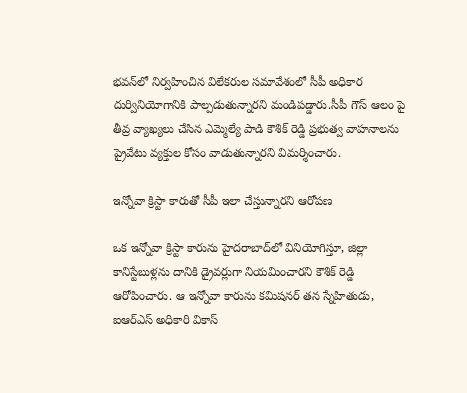భవన్‌లో నిర్వహించిన విలేకరుల సమావేశంలో సీపీ అధికార దుర్వినియోగానికి పాల్పడుతున్నారని మండిపడ్డారు.సీపీ గౌస్ ఆలం పై తీవ్ర వ్యాఖ్యలు చేసిన ఎమ్మెల్యే పాడి కౌశిక్ రెడ్డి ప్రభుత్వ వాహనాలను ప్రైవేటు వ్యక్తుల కోసం వాడుతున్నారని విమర్శించారు.

ఇన్నోవా క్రిస్టా కారుతో సీపీ ఇలా చేస్తున్నారని ఆరోపణ

ఒక ఇన్నోవా క్రిస్టా కారును హైదరాబాద్‌లో వినియోగిస్తూ, జిల్లా కానిస్టేబుళ్లను దానికి డ్రైవర్లుగా నియమించారని కౌశిక్ రెడ్డి ఆరోపించారు. ఆ ఇన్నోవా కారును కమిషనర్ తన స్నేహితుడు, ఐఆర్ఎస్ అధికారి వికాస్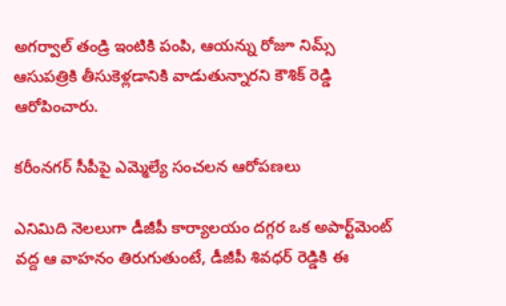అగర్వాల్ తండ్రి ఇంటికి పంపి, ఆయన్ను రోజూ నిమ్స్ ఆసుపత్రికి తీసుకెళ్లడానికి వాడుతున్నారని కౌశిక్ రెడ్డి ఆరోపించారు.

కరీంనగర్ సీపీపై ఎమ్మెల్యే సంచలన ఆరోపణలు

ఎనిమిది నెలలుగా డీజీపీ కార్యాలయం దగ్గర ఒక అపార్ట్‌మెంట్ వద్ద ఆ వాహనం తిరుగుతుంటే, డీజీపీ శివధర్ రెడ్డికి ఈ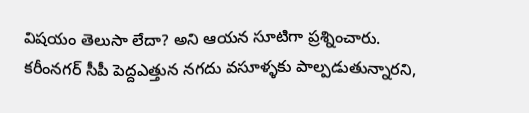విషయం తెలుసా లేదా? అని ఆయన సూటిగా ప్రశ్నించారు. కరీంనగర్ సీపీ పెద్దఎత్తున నగదు వసూళ్ళకు పాల్పడుతున్నారని,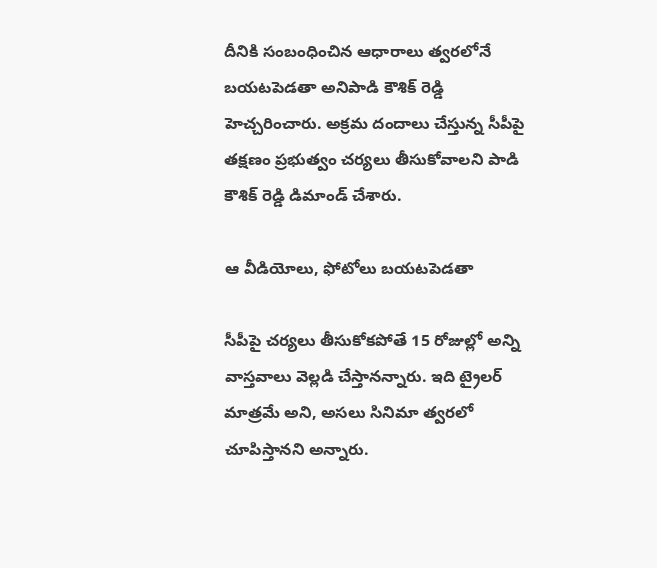దీనికి సంబంధించిన ఆధారాలు త్వరలోనే బయటపెడతా అనిపాడి కౌశిక్ రెడ్డి హెచ్చరించారు. అక్రమ దందాలు చేస్తున్న సీపీపై తక్షణం ప్రభుత్వం చర్యలు తీసుకోవాలని పాడి కౌశిక్ రెడ్డి డిమాండ్ చేశారు.

ఆ వీడియోలు, ఫోటోలు బయటపెడతా

సీపీపై చర్యలు తీసుకోకపోతే 15 రోజుల్లో అన్ని వాస్తవాలు వెల్లడి చేస్తానన్నారు. ఇది ట్రైలర్ మాత్రమే అని, అసలు సినిమా త్వరలో చూపిస్తానని అన్నారు.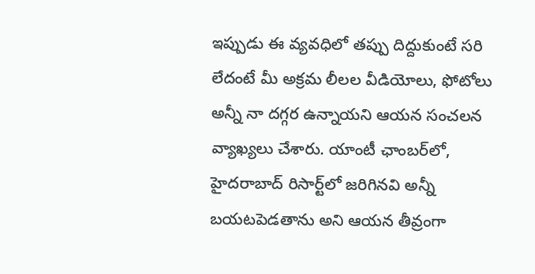ఇప్పుడు ఈ వ్యవధిలో తప్పు దిద్దుకుంటే సరి లేదంటే మీ అక్రమ లీలల వీడియోలు, ఫోటోలు అన్నీ నా దగ్గర ఉన్నాయని ఆయన సంచలన వ్యాఖ్యలు చేశారు. యాంటీ ఛాంబర్‌లో, హైదరాబాద్ రిసార్ట్‌లో జరిగినవి అన్నీ బయటపెడతాను అని ఆయన తీవ్రంగా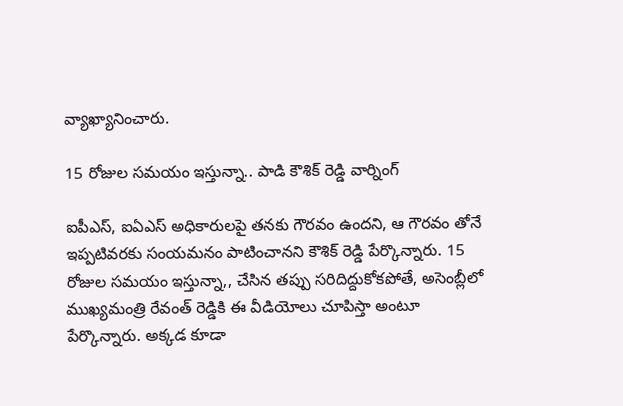వ్యాఖ్యానించారు.

15 రోజుల సమయం ఇస్తున్నా.. పాడి కౌశిక్ రెడ్డి వార్నింగ్

ఐపీఎస్, ఐఏఎస్ అధికారులపై తనకు గౌరవం ఉందని, ఆ గౌరవం తోనే ఇప్పటివరకు సంయమనం పాటించానని కౌశిక్ రెడ్డి పేర్కొన్నారు. 15 రోజుల సమయం ఇస్తున్నా,, చేసిన తప్పు సరిదిద్దుకోకపోతే, అసెంబ్లీలో ముఖ్యమంత్రి రేవంత్ రెడ్డికి ఈ వీడియోలు చూపిస్తా అంటూ పేర్కొన్నారు. అక్కడ కూడా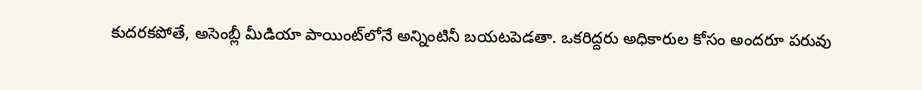కుదరకపోతే, అసెంబ్లీ మీడియా పాయింట్‌లోనే అన్నింటినీ బయటపెడతా. ఒకరిద్దరు అధికారుల కోసం అందరూ పరువు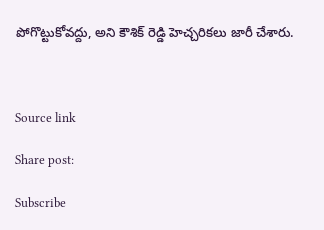పోగొట్టుకోవద్దు, అని కౌశిక్ రెడ్డి హెచ్చరికలు జారీ చేశారు.



Source link

Share post:

Subscribe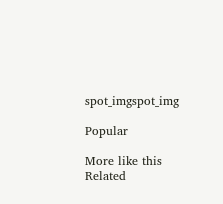spot_imgspot_img

Popular

More like this
Related